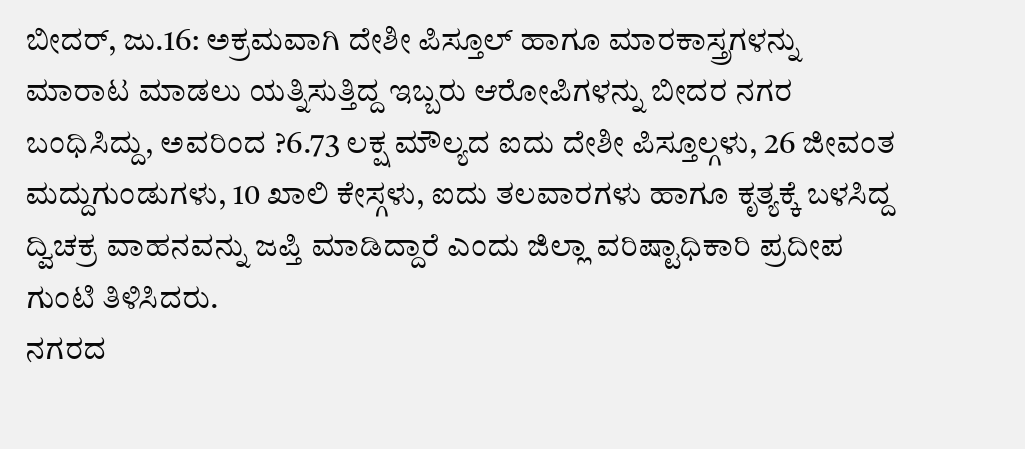ಬೀದರ್, ಜು.16: ಅಕ್ರಮವಾಗಿ ದೇಶೀ ಪಿಸ್ತೂಲ್ ಹಾಗೂ ಮಾರಕಾಸ್ತ್ರಗಳನ್ನು ಮಾರಾಟ ಮಾಡಲು ಯತ್ನಿಸುತ್ತಿದ್ದ ಇಬ್ಬರು ಆರೋಪಿಗಳನ್ನು ಬೀದರ ನಗರ ಬಂಧಿಸಿದ್ದು, ಅವರಿಂದ ?6.73 ಲಕ್ಷ ಮೌಲ್ಯದ ಐದು ದೇಶೀ ಪಿಸ್ತೂಲ್ಗಳು, 26 ಜೀವಂತ ಮದ್ದುಗುಂಡುಗಳು, 10 ಖಾಲಿ ಕೇಸ್ಗಳು, ಐದು ತಲವಾರಗಳು ಹಾಗೂ ಕೃತ್ಯಕ್ಕೆ ಬಳಸಿದ್ದ ದ್ವಿಚಕ್ರ ವಾಹನವನ್ನು ಜಪ್ತಿ ಮಾಡಿದ್ದಾರೆ ಎಂದು ಜಿಲ್ಲಾ ವರಿಷ್ಟಾಧಿಕಾರಿ ಪ್ರದೀಪ ಗುಂಟಿ ತಿಳಿಸಿದರು.
ನಗರದ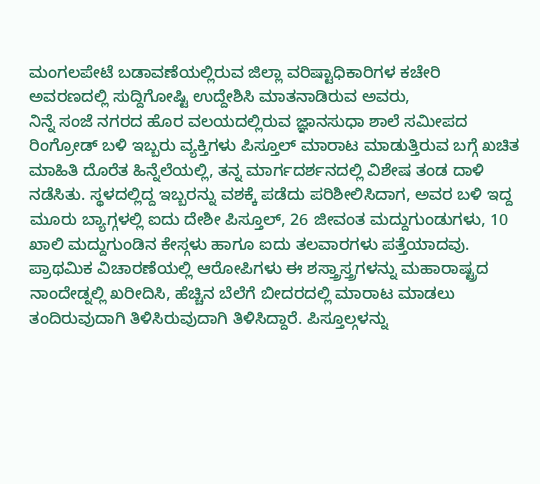ಮಂಗಲಪೇಟೆ ಬಡಾವಣೆಯಲ್ಲಿರುವ ಜಿಲ್ಲಾ ವರಿಷ್ಟಾಧಿಕಾರಿಗಳ ಕಚೇರಿ ಅವರಣದಲ್ಲಿ ಸುದ್ದಿಗೋಷ್ಟಿ ಉದ್ದೇಶಿಸಿ ಮಾತನಾಡಿರುವ ಅವರು,
ನಿನ್ನೆ ಸಂಜೆ ನಗರದ ಹೊರ ವಲಯದಲ್ಲಿರುವ ಜ್ಞಾನಸುಧಾ ಶಾಲೆ ಸಮೀಪದ ರಿಂಗ್ರೋಡ್ ಬಳಿ ಇಬ್ಬರು ವ್ಯಕ್ತಿಗಳು ಪಿಸ್ತೂಲ್ ಮಾರಾಟ ಮಾಡುತ್ತಿರುವ ಬಗ್ಗೆ ಖಚಿತ ಮಾಹಿತಿ ದೊರೆತ ಹಿನ್ನೆಲೆಯಲ್ಲಿ, ತನ್ನ ಮಾರ್ಗದರ್ಶನದಲ್ಲಿ ವಿಶೇಷ ತಂಡ ದಾಳಿ ನಡೆಸಿತು. ಸ್ಥಳದಲ್ಲಿದ್ದ ಇಬ್ಬರನ್ನು ವಶಕ್ಕೆ ಪಡೆದು ಪರಿಶೀಲಿಸಿದಾಗ, ಅವರ ಬಳಿ ಇದ್ದ ಮೂರು ಬ್ಯಾಗ್ಗಳಲ್ಲಿ ಐದು ದೇಶೀ ಪಿಸ್ತೂಲ್, 26 ಜೀವಂತ ಮದ್ದುಗುಂಡುಗಳು, 10 ಖಾಲಿ ಮದ್ದುಗುಂಡಿನ ಕೇಸ್ಗಳು ಹಾಗೂ ಐದು ತಲವಾರಗಳು ಪತ್ತೆಯಾದವು.
ಪ್ರಾಥಮಿಕ ವಿಚಾರಣೆಯಲ್ಲಿ ಆರೋಪಿಗಳು ಈ ಶಸ್ತ್ರಾಸ್ತ್ರಗಳನ್ನು ಮಹಾರಾಷ್ಟ್ರದ ನಾಂದೇಡ್ನಲ್ಲಿ ಖರೀದಿಸಿ, ಹೆಚ್ಚಿನ ಬೆಲೆಗೆ ಬೀದರದಲ್ಲಿ ಮಾರಾಟ ಮಾಡಲು ತಂದಿರುವುದಾಗಿ ತಿಳಿಸಿರುವುದಾಗಿ ತಿಳಿಸಿದ್ದಾರೆ. ಪಿಸ್ತೂಲ್ಗಳನ್ನು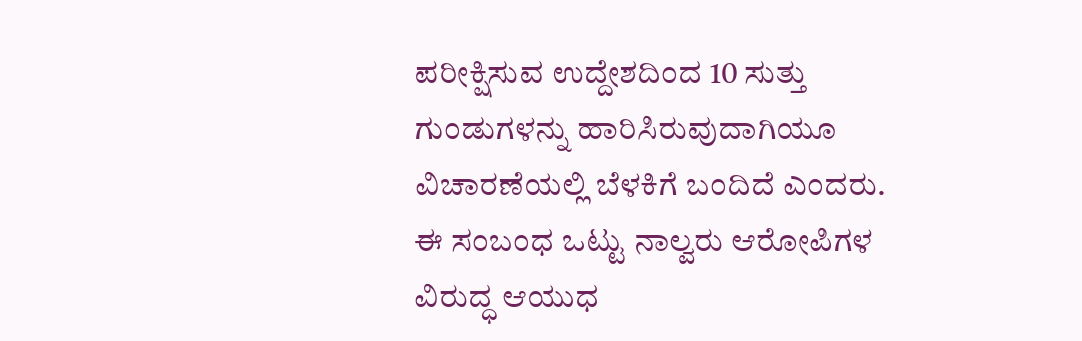ಪರೀಕ್ಷಿಸುವ ಉದ್ದೇಶದಿಂದ 10 ಸುತ್ತು ಗುಂಡುಗಳನ್ನು ಹಾರಿಸಿರುವುದಾಗಿಯೂ ವಿಚಾರಣೆಯಲ್ಲಿ ಬೆಳಕಿಗೆ ಬಂದಿದೆ ಎಂದರು.
ಈ ಸಂಬಂಧ ಒಟ್ಟು ನಾಲ್ವರು ಆರೋಪಿಗಳ ವಿರುದ್ಧ ಆಯುಧ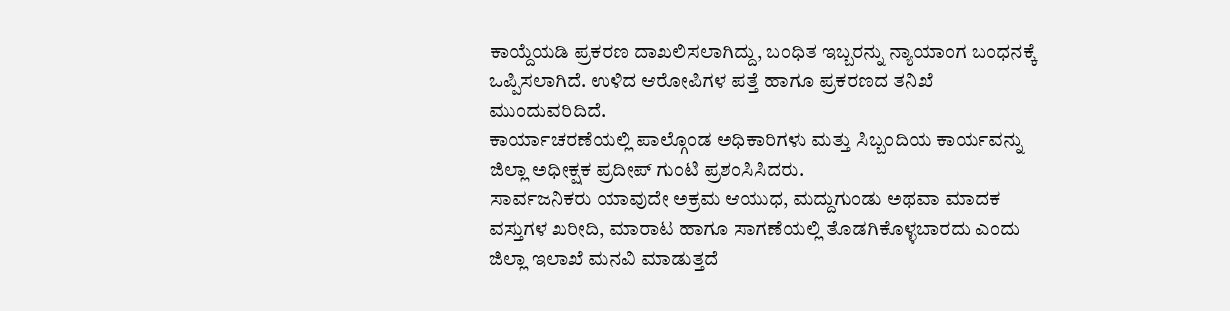ಕಾಯ್ದೆಯಡಿ ಪ್ರಕರಣ ದಾಖಲಿಸಲಾಗಿದ್ದು, ಬಂಧಿತ ಇಬ್ಬರನ್ನು ನ್ಯಾಯಾಂಗ ಬಂಧನಕ್ಕೆ ಒಪ್ಪಿಸಲಾಗಿದೆ. ಉಳಿದ ಆರೋಪಿಗಳ ಪತ್ತೆ ಹಾಗೂ ಪ್ರಕರಣದ ತನಿಖೆ ಮುಂದುವರಿದಿದೆ.
ಕಾರ್ಯಾಚರಣೆಯಲ್ಲಿ ಪಾಲ್ಗೊಂಡ ಅಧಿಕಾರಿಗಳು ಮತ್ತು ಸಿಬ್ಬಂದಿಯ ಕಾರ್ಯವನ್ನು ಜಿಲ್ಲಾ ಅಧೀಕ್ಷಕ ಪ್ರದೀಪ್ ಗುಂಟಿ ಪ್ರಶಂಸಿಸಿದರು.
ಸಾರ್ವಜನಿಕರು ಯಾವುದೇ ಅಕ್ರಮ ಆಯುಧ, ಮದ್ದುಗುಂಡು ಅಥವಾ ಮಾದಕ ವಸ್ತುಗಳ ಖರೀದಿ, ಮಾರಾಟ ಹಾಗೂ ಸಾಗಣೆಯಲ್ಲಿ ತೊಡಗಿಕೊಳ್ಳಬಾರದು ಎಂದು ಜಿಲ್ಲಾ ಇಲಾಖೆ ಮನವಿ ಮಾಡುತ್ತದೆ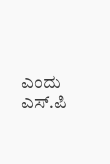ಎಂದು ಎಸ್.ಪಿ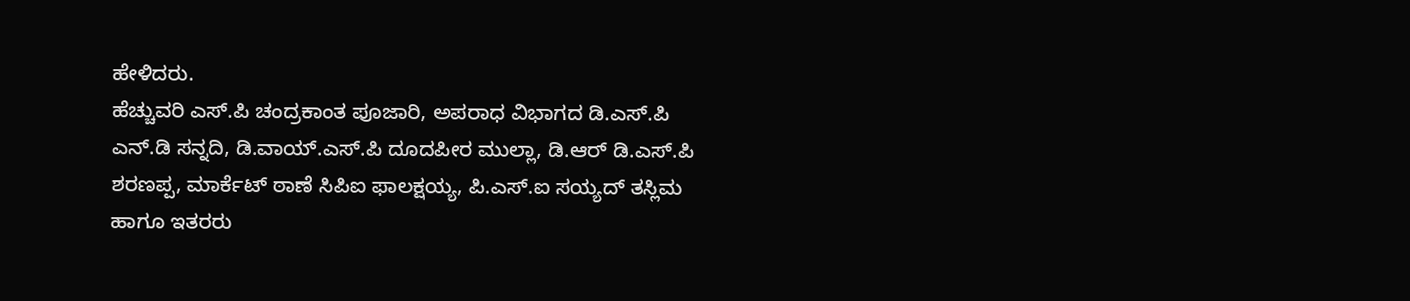ಹೇಳಿದರು.
ಹೆಚ್ಚುವರಿ ಎಸ್.ಪಿ ಚಂದ್ರಕಾಂತ ಪೂಜಾರಿ, ಅಪರಾಧ ವಿಭಾಗದ ಡಿ.ಎಸ್.ಪಿ ಎನ್.ಡಿ ಸನ್ನದಿ, ಡಿ.ವಾಯ್.ಎಸ್.ಪಿ ದೂದಪೀರ ಮುಲ್ಲಾ, ಡಿ.ಆರ್ ಡಿ.ಎಸ್.ಪಿ ಶರಣಪ್ಪ, ಮಾರ್ಕೆಟ್ ಠಾಣೆ ಸಿಪಿಐ ಫಾಲಕ್ಷಯ್ಯ, ಪಿ.ಎಸ್.ಐ ಸಯ್ಯದ್ ತಸ್ಲಿಮ ಹಾಗೂ ಇತರರು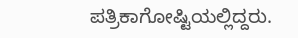ಪತ್ರಿಕಾಗೋಷ್ಟಿಯಲ್ಲಿದ್ದರು.